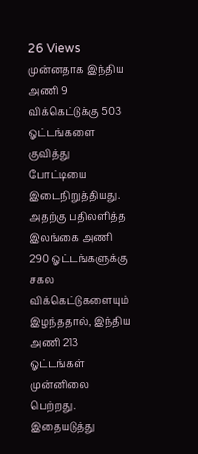26 Views
முன்னதாக இந்திய அணி 9 விக்கெட்டுக்கு 503 ஓட்டங்களை குவித்து போட்டியை இடைநிறுத்தியது. அதற்கு பதிலளித்த இலங்கை அணி 290 ஓட்டங்களுக்கு சகல விக்கெட்டுகளையும் இழந்ததால், இந்திய அணி 213 ஓட்டங்கள் முன்னிலை பெற்றது. இதையடுத்து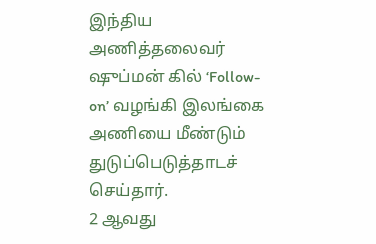இந்திய அணித்தலைவர் ஷுப்மன் கில் ‘Follow-on’ வழங்கி இலங்கை அணியை மீண்டும் துடுப்பெடுத்தாடச் செய்தார்.
2 ஆவது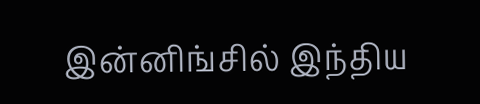இன்னிங்சில் இந்திய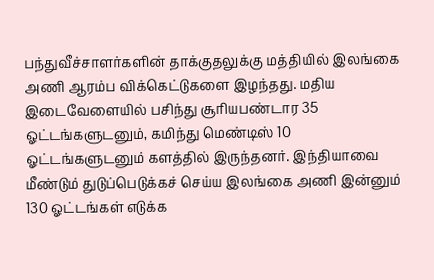பந்துவீச்சாளர்களின் தாக்குதலுக்கு மத்தியில் இலங்கை அணி ஆரம்ப விக்கெட்டுகளை இழந்தது. மதிய இடைவேளையில் பசிந்து சூரியபண்டார 35 ஓட்டங்களுடனும், கமிந்து மெண்டிஸ் 10 ஓட்டங்களுடனும் களத்தில் இருந்தனர். இந்தியாவை மீண்டும் துடுப்பெடுக்கச் செய்ய இலங்கை அணி இன்னும் 130 ஓட்டங்கள் எடுக்க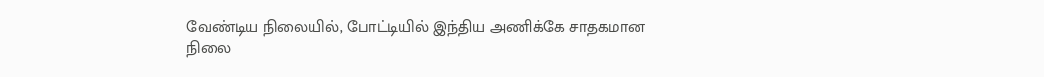வேண்டிய நிலையில், போட்டியில் இந்திய அணிக்கே சாதகமான நிலை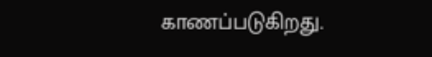காணப்படுகிறது.